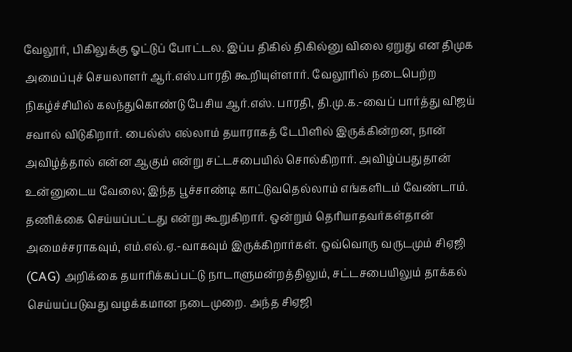வேலூர், பிகிலுக்கு ஓட்டுப் போட்டல. இப்ப திகில் திகில்னு விலை ஏறுது என திமுக அமைப்புச் செயலாளர் ஆர்.எஸ்.பாரதி கூறியுள்ளார். வேலூரில் நடைபெற்ற நிகழ்ச்சியில் கலந்துகொண்டு பேசிய ஆர்.எஸ். பாரதி, தி.மு.க.-வைப் பார்த்து விஜய் சவால் விடுகிறார். பைல்ஸ் எல்லாம் தயாராகத் டேபிளில் இருக்கின்றன, நான் அவிழ்த்தால் என்ன ஆகும் என்று சட்டசபையில் சொல்கிறார். அவிழ்ப்பதுதான் உன்னுடைய வேலை; இந்த பூச்சாண்டி காட்டுவதெல்லாம் எங்களிடம் வேண்டாம். தணிக்கை செய்யப்பட்டது என்று கூறுகிறார். ஒன்றும் தெரியாதவர்கள்தான் அமைச்சராகவும், எம்.எல்.ஏ.-வாகவும் இருக்கிறார்கள். ஒவ்வொரு வருடமும் சிஏஜி (CAG) அறிக்கை தயாரிக்கப்பட்டு நாடாளுமன்றத்திலும், சட்டசபையிலும் தாக்கல் செய்யப்படுவது வழக்கமான நடைமுறை. அந்த சிஏஜி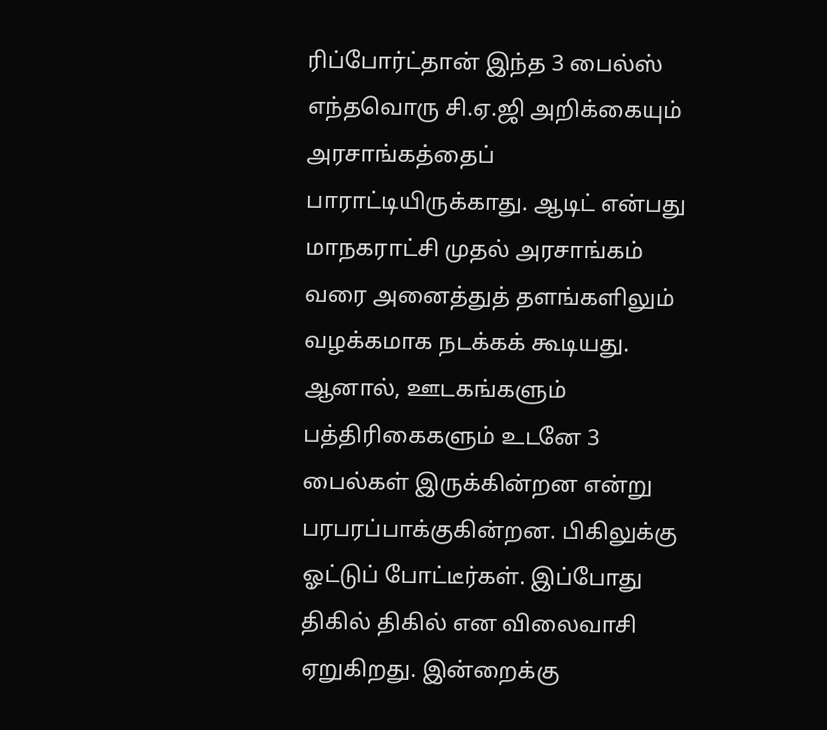ரிப்போர்ட்தான் இந்த 3 பைல்ஸ் எந்தவொரு சி.ஏ.ஜி அறிக்கையும் அரசாங்கத்தைப் பாராட்டியிருக்காது. ஆடிட் என்பது மாநகராட்சி முதல் அரசாங்கம் வரை அனைத்துத் தளங்களிலும் வழக்கமாக நடக்கக் கூடியது. ஆனால், ஊடகங்களும் பத்திரிகைகளும் உடனே 3 பைல்கள் இருக்கின்றன என்று பரபரப்பாக்குகின்றன. பிகிலுக்கு ஓட்டுப் போட்டீர்கள். இப்போது திகில் திகில் என விலைவாசி ஏறுகிறது. இன்றைக்கு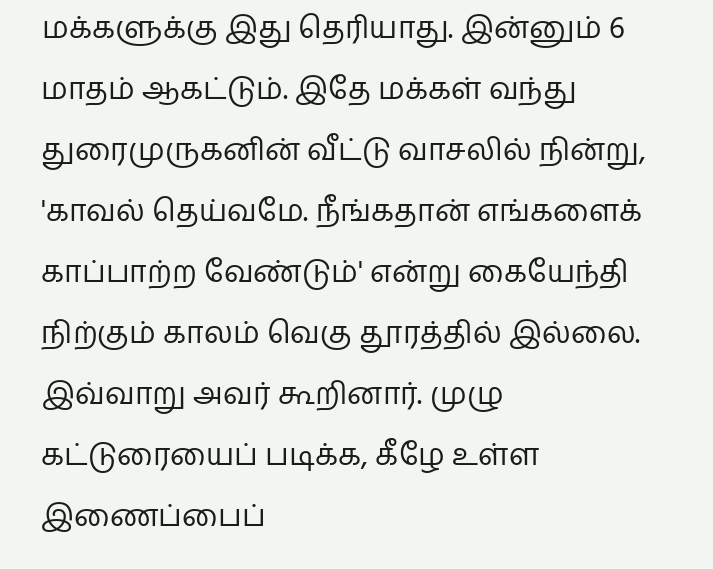மக்களுக்கு இது தெரியாது. இன்னும் 6 மாதம் ஆகட்டும். இதே மக்கள் வந்து துரைமுருகனின் வீட்டு வாசலில் நின்று, 'காவல் தெய்வமே. நீங்கதான் எங்களைக் காப்பாற்ற வேண்டும்' என்று கையேந்தி நிற்கும் காலம் வெகு தூரத்தில் இல்லை. இவ்வாறு அவர் கூறினார். முழு கட்டுரையைப் படிக்க, கீழே உள்ள இணைப்பைப்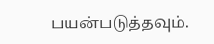பயன்படுத்தவும்.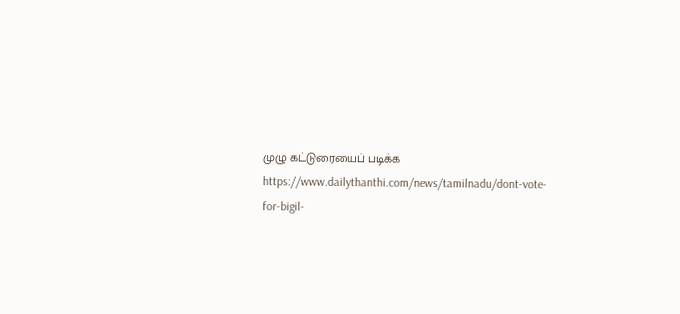முழு கட்டுரையைப் படிக்க
https://www.dailythanthi.com/news/tamilnadu/dont-vote-for-bigil-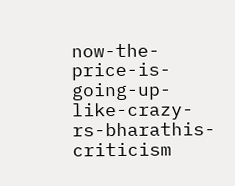now-the-price-is-going-up-like-crazy-rs-bharathis-criticism